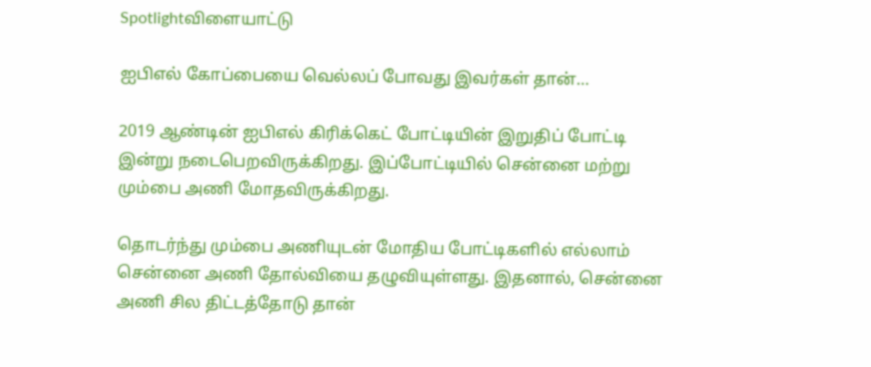Spotlightவிளையாட்டு

ஐபிஎல் கோப்பையை வெல்லப் போவது இவர்கள் தான்…

2019 ஆண்டின் ஐபிஎல் கிரிக்கெட் போட்டியின் இறுதிப் போட்டி இன்று நடைபெறவிருக்கிறது. இப்போட்டியில் சென்னை மற்று மும்பை அணி மோதவிருக்கிறது.

தொடர்ந்து மும்பை அணியுடன் மோதிய போட்டிகளில் எல்லாம் சென்னை அணி தோல்வியை தழுவியுள்ளது. இதனால், சென்னை அணி சில திட்டத்தோடு தான்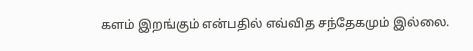களம் இறங்கும் என்பதில் எவ்வித சந்தேகமும் இல்லை.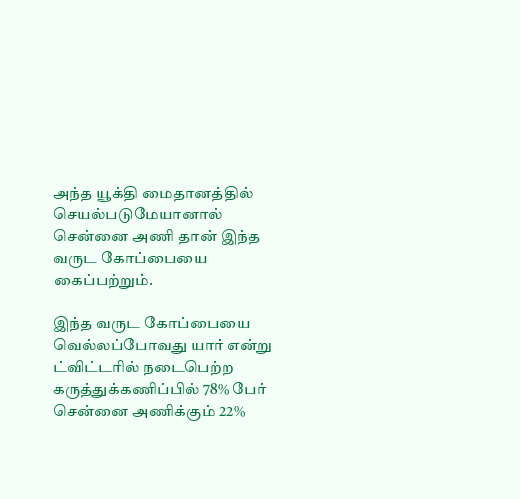அந்த யூக்தி மைதானத்தில் செயல்படுமேயானால் சென்னை அணி தான் இந்த வருட கோப்பையை கைப்பற்றும்.

இந்த வருட கோப்பையை வெல்லப்போவது யார் என்று ட்விட்டரில் நடைபெற்ற கருத்துக்கணிப்பில் 78% பேர் சென்னை அணிக்கும் 22%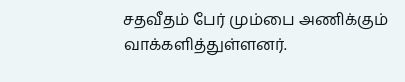சதவீதம் பேர் மும்பை அணிக்கும் வாக்களித்துள்ளனர்.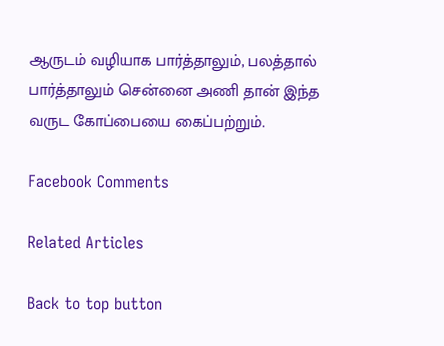ஆருடம் வழியாக பார்த்தாலும், பலத்தால் பார்த்தாலும் சென்னை அணி தான் இந்த வருட கோப்பையை கைப்பற்றும்.

Facebook Comments

Related Articles

Back to top button